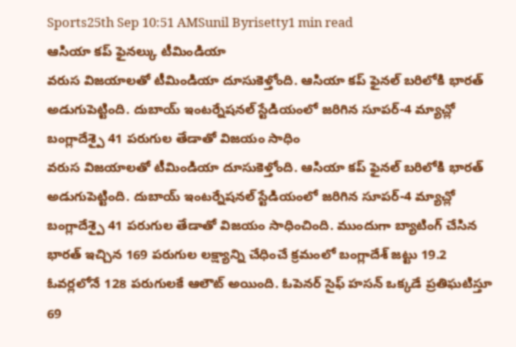Sports25th Sep 10:51 AMSunil Byrisetty1 min read
ఆసియా కప్ ఫైనల్కు టీమిండియా
వరుస విజయాలతో టీమిండియా దూసుకెళ్తోంది. ఆసియా కప్ ఫైనల్ బరిలోకి భారత్ అడుగుపెట్టింది. దుబాయ్ ఇంటర్నేషనల్ స్టేడియంలో జరిగిన సూపర్-4 మ్యాచ్లో బంగ్లాదేశ్పై 41 పరుగుల తేడాతో విజయం సాధిం
వరుస విజయాలతో టీమిండియా దూసుకెళ్తోంది. ఆసియా కప్ ఫైనల్ బరిలోకి భారత్ అడుగుపెట్టింది. దుబాయ్ ఇంటర్నేషనల్ స్టేడియంలో జరిగిన సూపర్-4 మ్యాచ్లో బంగ్లాదేశ్పై 41 పరుగుల తేడాతో విజయం సాధించింది. ముందుగా బ్యాటింగ్ చేసిన భారత్ ఇచ్చిన 169 పరుగుల లక్ష్యాన్ని చేధించే క్రమంలో బంగ్లాదేశ్ జట్టు 19.2 ఓవర్లలోనే 128 పరుగులకే ఆలౌట్ అయింది. ఓపెనర్ సైఫ్ హసన్ ఒక్కడే ప్రతిఘటిస్తూ 69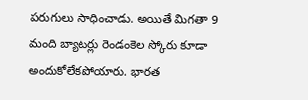పరుగులు సాధించాడు. అయితే మిగతా 9 మంది బ్యాటర్లు రెండంకెల స్కోరు కూడా అందుకోలేకపోయారు. భారత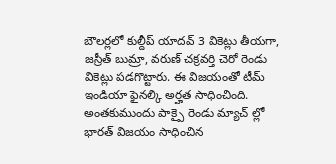బౌలర్లలో కుల్దీప్ యాదవ్ 3 వికెట్లు తీయగా, జస్రీత్ బుమ్రా, వరుణ్ చక్రవర్తి చెరో రెండు వికెట్లు పడగొట్టారు. ఈ విజయంతో టీమ్ ఇండియా ఫైనల్కి అర్హత సాధించింది. అంతకుముందు పాక్పై రెండు మ్యాచ్ ల్లో భారత్ విజయం సాధించిన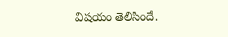విషయం తెలిసిందే.